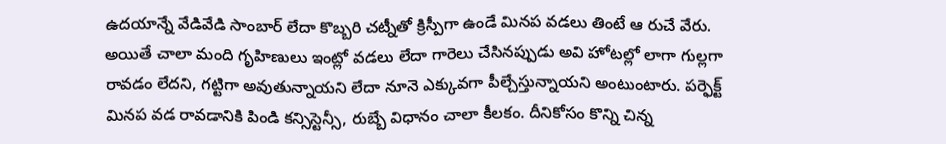ఉదయాన్నే వేడివేడి సాంబార్ లేదా కొబ్బరి చట్నీతో క్రిస్పీగా ఉండే మినప వడలు తింటే ఆ రుచే వేరు. అయితే చాలా మంది గృహిణులు ఇంట్లో వడలు లేదా గారెలు చేసినప్పుడు అవి హోటల్లో లాగా గుల్లగా రావడం లేదని, గట్టిగా అవుతున్నాయని లేదా నూనె ఎక్కువగా పీల్చేస్తున్నాయని అంటుంటారు. పర్ఫెక్ట్ మినప వడ రావడానికి పిండి కన్సిస్టెన్సీ, రుబ్బే విధానం చాలా కీలకం. దీనికోసం కొన్ని చిన్న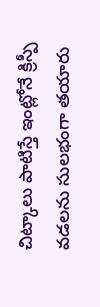చిట్కాలు పాటిస్తే ఇంట్లోనే క్రిస్పీ వడలను సులభంగా తయారు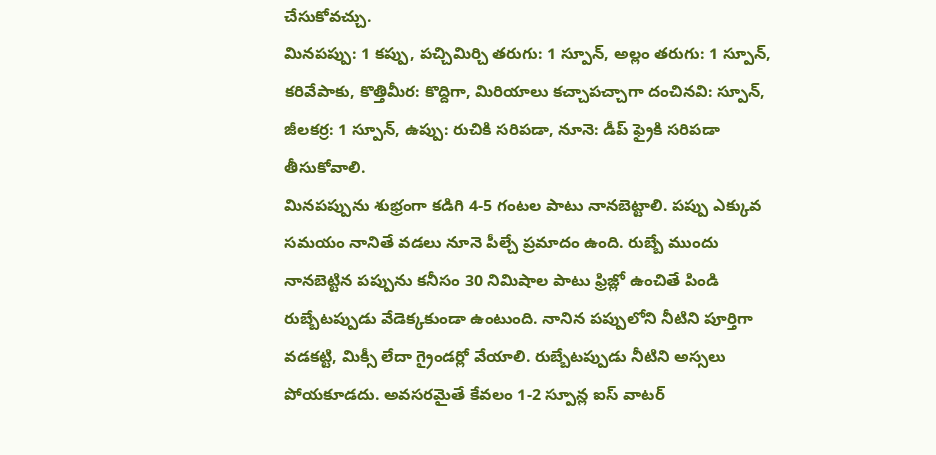చేసుకోవచ్చు.
మినపప్పు: 1 కప్పు, పచ్చిమిర్చి తరుగు: 1 స్పూన్, అల్లం తరుగు: 1 స్పూన్, కరివేపాకు, కొత్తిమీర: కొద్దిగా, మిరియాలు కచ్చాపచ్చాగా దంచినవి: స్పూన్, జీలకర్ర: 1 స్పూన్, ఉప్పు: రుచికి సరిపడా, నూనె: డీప్ ఫ్రైకి సరిపడా తీసుకోవాలి.
మినపప్పును శుభ్రంగా కడిగి 4-5 గంటల పాటు నానబెట్టాలి. పప్పు ఎక్కువ సమయం నానితే వడలు నూనె పీల్చే ప్రమాదం ఉంది. రుబ్బే ముందు నానబెట్టిన పప్పును కనీసం 30 నిమిషాల పాటు ఫ్రిజ్లో ఉంచితే పిండి రుబ్బేటప్పుడు వేడెక్కకుండా ఉంటుంది. నానిన పప్పులోని నీటిని పూర్తిగా వడకట్టి, మిక్సీ లేదా గ్రైండర్లో వేయాలి. రుబ్బేటప్పుడు నీటిని అస్సలు పోయకూడదు. అవసరమైతే కేవలం 1-2 స్పూన్ల ఐస్ వాటర్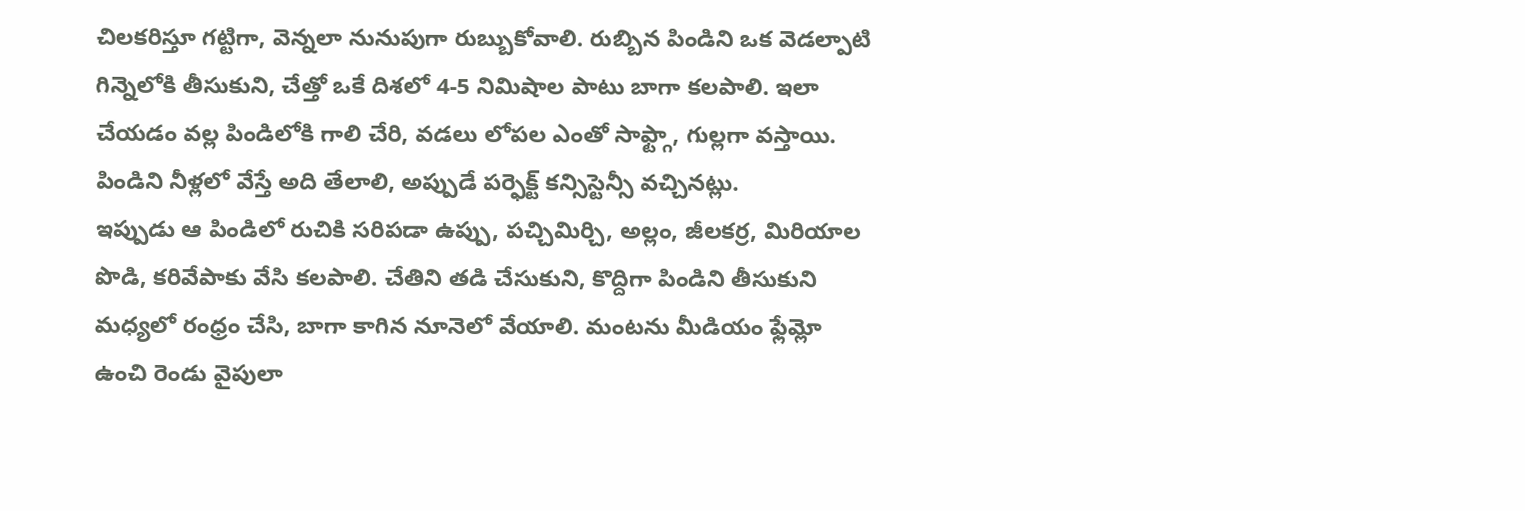చిలకరిస్తూ గట్టిగా, వెన్నలా నునుపుగా రుబ్బుకోవాలి. రుబ్బిన పిండిని ఒక వెడల్పాటి గిన్నెలోకి తీసుకుని, చేత్తో ఒకే దిశలో 4-5 నిమిషాల పాటు బాగా కలపాలి. ఇలా చేయడం వల్ల పిండిలోకి గాలి చేరి, వడలు లోపల ఎంతో సాఫ్ట్గా, గుల్లగా వస్తాయి. పిండిని నీళ్లలో వేస్తే అది తేలాలి, అప్పుడే పర్ఫెక్ట్ కన్సిస్టెన్సీ వచ్చినట్లు.
ఇప్పుడు ఆ పిండిలో రుచికి సరిపడా ఉప్పు, పచ్చిమిర్చి, అల్లం, జీలకర్ర, మిరియాల పొడి, కరివేపాకు వేసి కలపాలి. చేతిని తడి చేసుకుని, కొద్దిగా పిండిని తీసుకుని మధ్యలో రంధ్రం చేసి, బాగా కాగిన నూనెలో వేయాలి. మంటను మీడియం ఫ్లేమ్లో ఉంచి రెండు వైపులా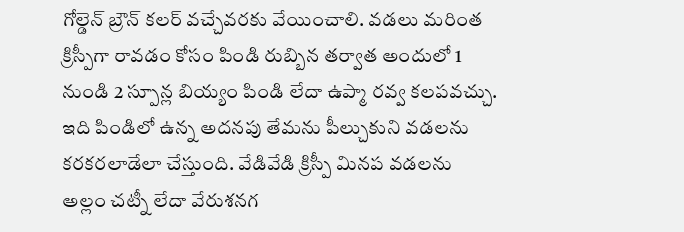గోల్డెన్ బ్రౌన్ కలర్ వచ్చేవరకు వేయించాలి. వడలు మరింత క్రిస్పీగా రావడం కోసం పిండి రుబ్బిన తర్వాత అందులో 1 నుండి 2 స్పూన్ల బియ్యం పిండి లేదా ఉప్మా రవ్వ కలపవచ్చు. ఇది పిండిలో ఉన్న అదనపు తేమను పీల్చుకుని వడలను కరకరలాడేలా చేస్తుంది. వేడివేడి క్రిస్పీ మినప వడలను అల్లం చట్నీ లేదా వేరుశనగ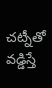చట్నీతో వడ్డిస్తే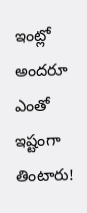ఇంట్లో అందరూ ఎంతో ఇష్టంగా తింటారు!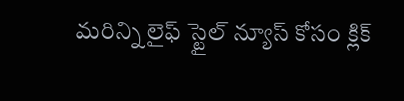మరిన్ని లైఫ్ స్టైల్ న్యూస్ కోసం క్లిక్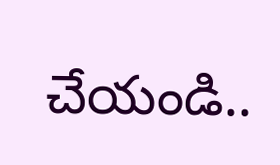చేయండి..